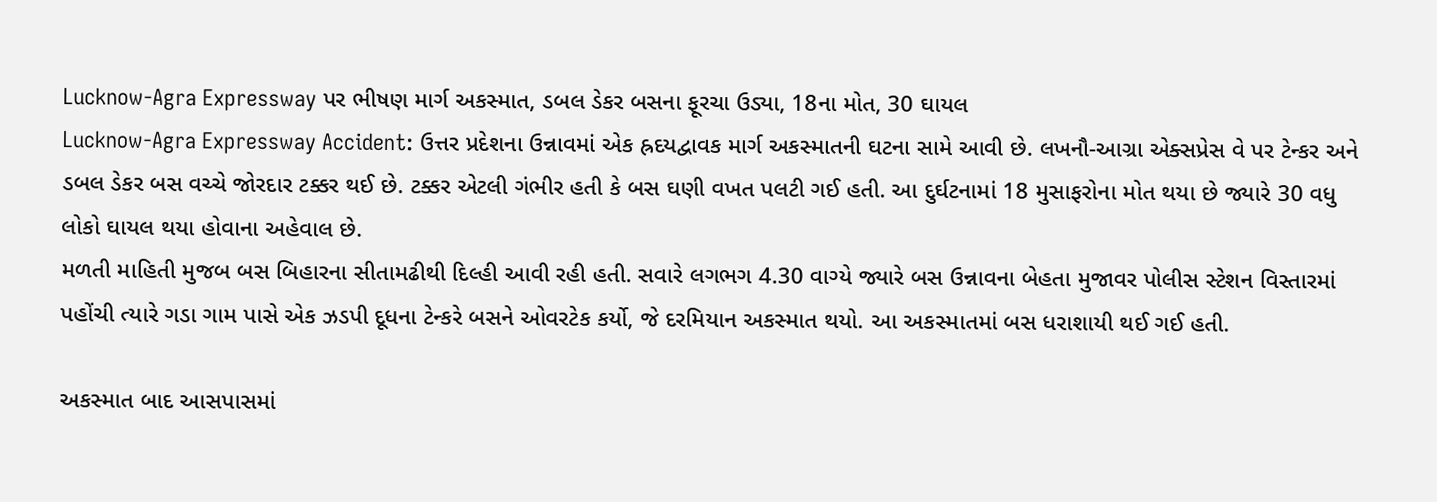Lucknow-Agra Expressway પર ભીષણ માર્ગ અકસ્માત, ડબલ ડેકર બસના ફૂરચા ઉડ્યા, 18ના મોત, 30 ઘાયલ
Lucknow-Agra Expressway Accident: ઉત્તર પ્રદેશના ઉન્નાવમાં એક હ્રદયદ્વાવક માર્ગ અકસ્માતની ઘટના સામે આવી છે. લખનૌ-આગ્રા એક્સપ્રેસ વે પર ટેન્કર અને ડબલ ડેકર બસ વચ્ચે જોરદાર ટક્કર થઈ છે. ટક્કર એટલી ગંભીર હતી કે બસ ઘણી વખત પલટી ગઈ હતી. આ દુર્ઘટનામાં 18 મુસાફરોના મોત થયા છે જ્યારે 30 વધુ લોકો ઘાયલ થયા હોવાના અહેવાલ છે.
મળતી માહિતી મુજબ બસ બિહારના સીતામઢીથી દિલ્હી આવી રહી હતી. સવારે લગભગ 4.30 વાગ્યે જ્યારે બસ ઉન્નાવના બેહતા મુજાવર પોલીસ સ્ટેશન વિસ્તારમાં પહોંચી ત્યારે ગડા ગામ પાસે એક ઝડપી દૂધના ટેન્કરે બસને ઓવરટેક કર્યો, જે દરમિયાન અકસ્માત થયો. આ અકસ્માતમાં બસ ધરાશાયી થઈ ગઈ હતી.

અકસ્માત બાદ આસપાસમાં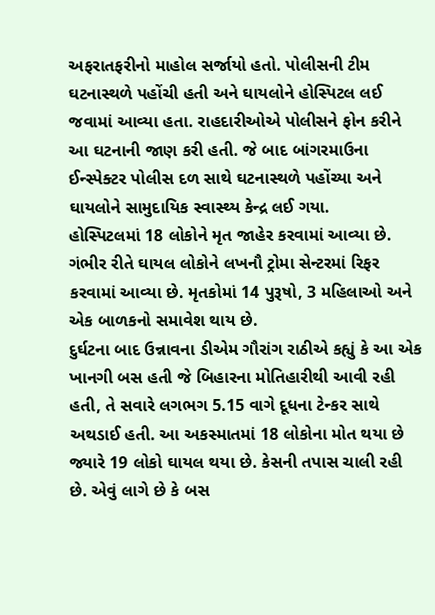અફરાતફરીનો માહોલ સર્જાયો હતો. પોલીસની ટીમ ઘટનાસ્થળે પહોંચી હતી અને ઘાયલોને હોસ્પિટલ લઈ જવામાં આવ્યા હતા. રાહદારીઓએ પોલીસને ફોન કરીને આ ઘટનાની જાણ કરી હતી. જે બાદ બાંગરમાઉના ઈન્સ્પેક્ટર પોલીસ દળ સાથે ઘટનાસ્થળે પહોંચ્યા અને ઘાયલોને સામુદાયિક સ્વાસ્થ્ય કેન્દ્ર લઈ ગયા.
હોસ્પિટલમાં 18 લોકોને મૃત જાહેર કરવામાં આવ્યા છે. ગંભીર રીતે ઘાયલ લોકોને લખનૌ ટ્રોમા સેન્ટરમાં રિફર કરવામાં આવ્યા છે. મૃતકોમાં 14 પુરૂષો, 3 મહિલાઓ અને એક બાળકનો સમાવેશ થાય છે.
દુર્ઘટના બાદ ઉન્નાવના ડીએમ ગૌરાંગ રાઠીએ કહ્યું કે આ એક ખાનગી બસ હતી જે બિહારના મોતિહારીથી આવી રહી હતી, તે સવારે લગભગ 5.15 વાગે દૂધના ટેન્કર સાથે અથડાઈ હતી. આ અકસ્માતમાં 18 લોકોના મોત થયા છે જ્યારે 19 લોકો ઘાયલ થયા છે. કેસની તપાસ ચાલી રહી છે. એવું લાગે છે કે બસ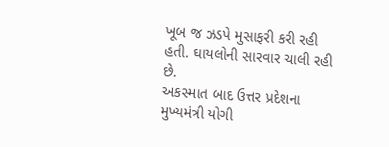ખૂબ જ ઝડપે મુસાફરી કરી રહી હતી. ઘાયલોની સારવાર ચાલી રહી છે.
અકસ્માત બાદ ઉત્તર પ્રદેશના મુખ્યમંત્રી યોગી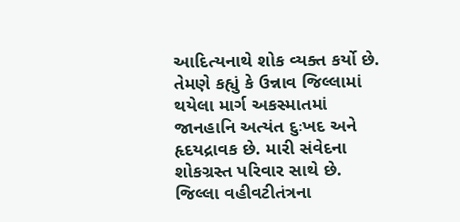આદિત્યનાથે શોક વ્યક્ત કર્યો છે. તેમણે કહ્યું કે ઉન્નાવ જિલ્લામાં થયેલા માર્ગ અકસ્માતમાં જાનહાનિ અત્યંત દુઃખદ અને હૃદયદ્રાવક છે. મારી સંવેદના શોકગ્રસ્ત પરિવાર સાથે છે. જિલ્લા વહીવટીતંત્રના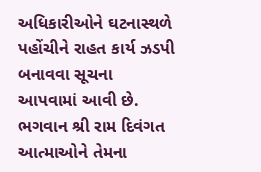અધિકારીઓને ઘટનાસ્થળે પહોંચીને રાહત કાર્ય ઝડપી બનાવવા સૂચના આપવામાં આવી છે. ભગવાન શ્રી રામ દિવંગત આત્માઓને તેમના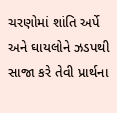ચરણોમાં શાંતિ અર્પે અને ઘાયલોને ઝડપથી સાજા કરે તેવી પ્રાર્થના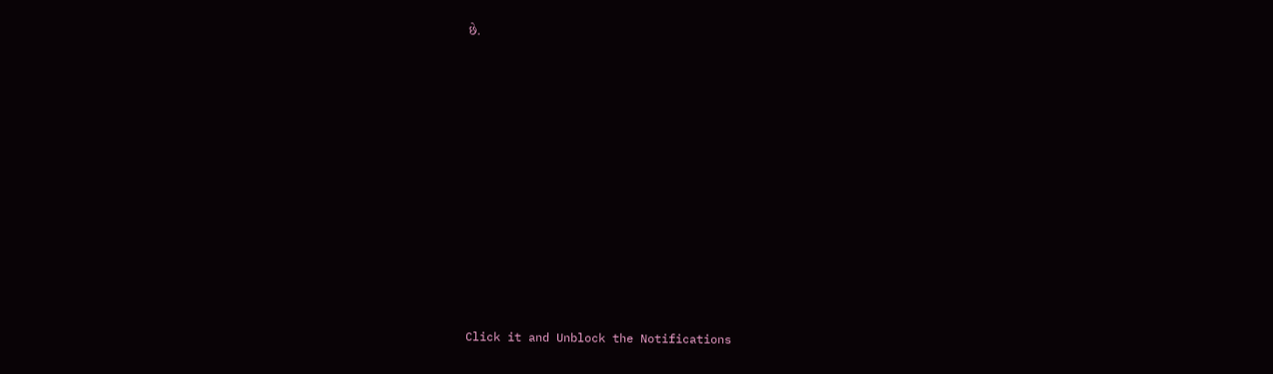છે.












Click it and Unblock the Notifications